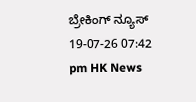ಬ್ರೇಕಿಂಗ್ ನ್ಯೂಸ್
19-07-26 07:42 pm HK News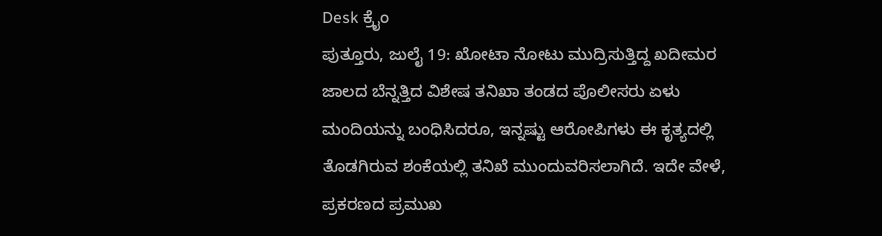Desk ಕ್ರೈಂ
ಪುತ್ತೂರು, ಜುಲೈ 19: ಖೋಟಾ ನೋಟು ಮುದ್ರಿಸುತ್ತಿದ್ದ ಖದೀಮರ ಜಾಲದ ಬೆನ್ನತ್ತಿದ ವಿಶೇಷ ತನಿಖಾ ತಂಡದ ಪೊಲೀಸರು ಏಳು ಮಂದಿಯನ್ನು ಬಂಧಿಸಿದರೂ, ಇನ್ನಷ್ಟು ಆರೋಪಿಗಳು ಈ ಕೃತ್ಯದಲ್ಲಿ ತೊಡಗಿರುವ ಶಂಕೆಯಲ್ಲಿ ತನಿಖೆ ಮುಂದುವರಿಸಲಾಗಿದೆ. ಇದೇ ವೇಳೆ, ಪ್ರಕರಣದ ಪ್ರಮುಖ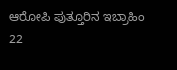ಆರೋಪಿ ಪುತ್ತೂರಿನ ಇಬ್ರಾಹಿಂ 22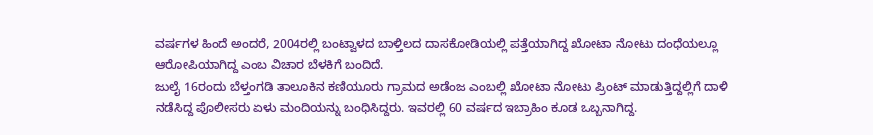ವರ್ಷಗಳ ಹಿಂದೆ ಅಂದರೆ, 2004ರಲ್ಲಿ ಬಂಟ್ವಾಳದ ಬಾಳ್ತಿಲದ ದಾಸಕೋಡಿಯಲ್ಲಿ ಪತ್ತೆಯಾಗಿದ್ದ ಖೋಟಾ ನೋಟು ದಂಧೆಯಲ್ಲೂ ಆರೋಪಿಯಾಗಿದ್ದ ಎಂಬ ವಿಚಾರ ಬೆಳಕಿಗೆ ಬಂದಿದೆ.
ಜುಲೈ 16ರಂದು ಬೆಳ್ತಂಗಡಿ ತಾಲೂಕಿನ ಕಣಿಯೂರು ಗ್ರಾಮದ ಅಡೆಂಜ ಎಂಬಲ್ಲಿ ಖೋಟಾ ನೋಟು ಪ್ರಿಂಟ್ ಮಾಡುತ್ತಿದ್ದಲ್ಲಿಗೆ ದಾಳಿ ನಡೆಸಿದ್ದ ಪೊಲೀಸರು ಏಳು ಮಂದಿಯನ್ನು ಬಂಧಿಸಿದ್ದರು. ಇವರಲ್ಲಿ 60 ವರ್ಷದ ಇಬ್ರಾಹಿಂ ಕೂಡ ಒಬ್ಬನಾಗಿದ್ದ.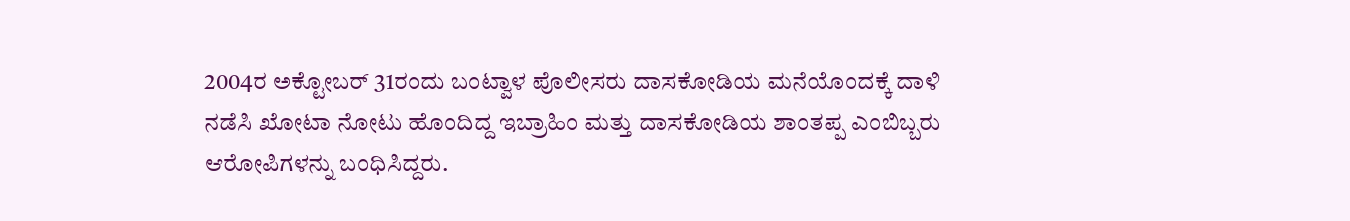2004ರ ಅಕ್ಟೋಬರ್ 31ರಂದು ಬಂಟ್ವಾಳ ಪೊಲೀಸರು ದಾಸಕೋಡಿಯ ಮನೆಯೊಂದಕ್ಕೆ ದಾಳಿ ನಡೆಸಿ ಖೋಟಾ ನೋಟು ಹೊಂದಿದ್ದ ಇಬ್ರಾಹಿಂ ಮತ್ತು ದಾಸಕೋಡಿಯ ಶಾಂತಪ್ಪ ಎಂಬಿಬ್ಬರು ಆರೋಪಿಗಳನ್ನು ಬಂಧಿಸಿದ್ದರು.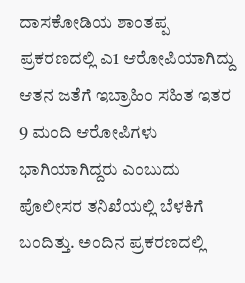ದಾಸಕೋಡಿಯ ಶಾಂತಪ್ಪ ಪ್ರಕರಣದಲ್ಲಿ ಎ1 ಆರೋಪಿಯಾಗಿದ್ದು ಆತನ ಜತೆಗೆ ಇಬ್ರಾಹಿಂ ಸಹಿತ ಇತರ 9 ಮಂದಿ ಆರೋಪಿಗಳು ಭಾಗಿಯಾಗಿದ್ದರು ಎಂಬುದು ಪೊಲೀಸರ ತನಿಖೆಯಲ್ಲಿ ಬೆಳಕಿಗೆ ಬಂದಿತ್ತು. ಅಂದಿನ ಪ್ರಕರಣದಲ್ಲಿ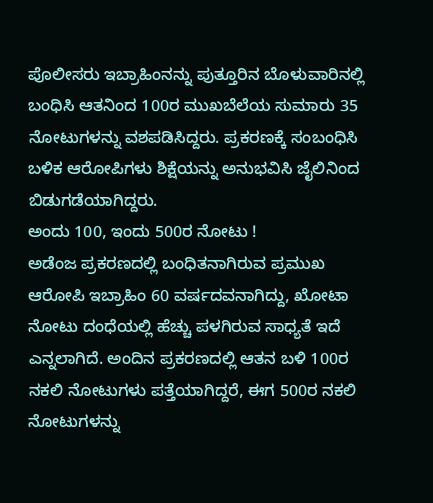ಪೊಲೀಸರು ಇಬ್ರಾಹಿಂನನ್ನು ಪುತ್ತೂರಿನ ಬೊಳುವಾರಿನಲ್ಲಿ ಬಂಧಿಸಿ ಆತನಿಂದ 100ರ ಮುಖಬೆಲೆಯ ಸುಮಾರು 35 ನೋಟುಗಳನ್ನು ವಶಪಡಿಸಿದ್ದರು. ಪ್ರಕರಣಕ್ಕೆ ಸಂಬಂಧಿಸಿ ಬಳಿಕ ಆರೋಪಿಗಳು ಶಿಕ್ಷೆಯನ್ನು ಅನುಭವಿಸಿ ಜೈಲಿನಿಂದ ಬಿಡುಗಡೆಯಾಗಿದ್ದರು.
ಅಂದು 100, ಇಂದು 500ರ ನೋಟು !
ಅಡೆಂಜ ಪ್ರಕರಣದಲ್ಲಿ ಬಂಧಿತನಾಗಿರುವ ಪ್ರಮುಖ ಆರೋಪಿ ಇಬ್ರಾಹಿಂ 60 ವರ್ಷದವನಾಗಿದ್ದು, ಖೋಟಾ ನೋಟು ದಂಧೆಯಲ್ಲಿ ಹೆಚ್ಚು ಪಳಗಿರುವ ಸಾಧ್ಯತೆ ಇದೆ ಎನ್ನಲಾಗಿದೆ. ಅಂದಿನ ಪ್ರಕರಣದಲ್ಲಿ ಆತನ ಬಳಿ 100ರ ನಕಲಿ ನೋಟುಗಳು ಪತ್ತೆಯಾಗಿದ್ದರೆ, ಈಗ 500ರ ನಕಲಿ ನೋಟುಗಳನ್ನು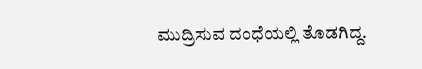ಮುದ್ರಿಸುವ ದಂಧೆಯಲ್ಲಿ ತೊಡಗಿದ್ದ.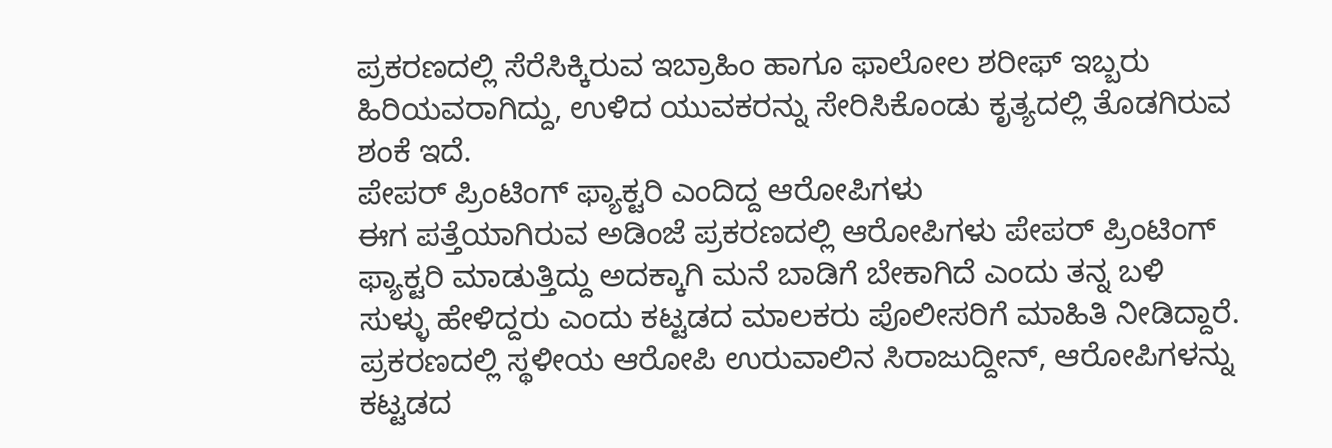ಪ್ರಕರಣದಲ್ಲಿ ಸೆರೆಸಿಕ್ಕಿರುವ ಇಬ್ರಾಹಿಂ ಹಾಗೂ ಫಾಲೋಲ ಶರೀಫ್ ಇಬ್ಬರು ಹಿರಿಯವರಾಗಿದ್ದು, ಉಳಿದ ಯುವಕರನ್ನು ಸೇರಿಸಿಕೊಂಡು ಕೃತ್ಯದಲ್ಲಿ ತೊಡಗಿರುವ ಶಂಕೆ ಇದೆ.
ಪೇಪರ್ ಪ್ರಿಂಟಿಂಗ್ ಫ್ಯಾಕ್ಟರಿ ಎಂದಿದ್ದ ಆರೋಪಿಗಳು
ಈಗ ಪತ್ತೆಯಾಗಿರುವ ಅಡಿಂಜೆ ಪ್ರಕರಣದಲ್ಲಿ ಆರೋಪಿಗಳು ಪೇಪರ್ ಪ್ರಿಂಟಿಂಗ್ ಫ್ಯಾಕ್ಟರಿ ಮಾಡುತ್ತಿದ್ದು ಅದಕ್ಕಾಗಿ ಮನೆ ಬಾಡಿಗೆ ಬೇಕಾಗಿದೆ ಎಂದು ತನ್ನ ಬಳಿ ಸುಳ್ಳು ಹೇಳಿದ್ದರು ಎಂದು ಕಟ್ಟಡದ ಮಾಲಕರು ಪೊಲೀಸರಿಗೆ ಮಾಹಿತಿ ನೀಡಿದ್ದಾರೆ. ಪ್ರಕರಣದಲ್ಲಿ ಸ್ಥಳೀಯ ಆರೋಪಿ ಉರುವಾಲಿನ ಸಿರಾಜುದ್ದೀನ್, ಆರೋಪಿಗಳನ್ನು ಕಟ್ಟಡದ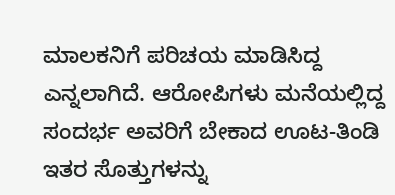ಮಾಲಕನಿಗೆ ಪರಿಚಯ ಮಾಡಿಸಿದ್ದ ಎನ್ನಲಾಗಿದೆ. ಆರೋಪಿಗಳು ಮನೆಯಲ್ಲಿದ್ದ ಸಂದರ್ಭ ಅವರಿಗೆ ಬೇಕಾದ ಊಟ-ತಿಂಡಿ ಇತರ ಸೊತ್ತುಗಳನ್ನು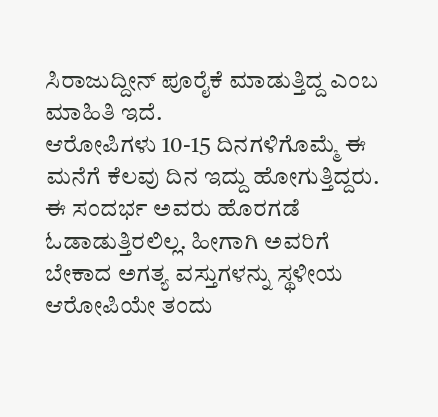ಸಿರಾಜುದ್ದೀನ್ ಪೂರೈಕೆ ಮಾಡುತ್ತಿದ್ದ ಎಂಬ ಮಾಹಿತಿ ಇದೆ.
ಆರೋಪಿಗಳು 10-15 ದಿನಗಳಿಗೊಮ್ಮೆ ಈ ಮನೆಗೆ ಕೆಲವು ದಿನ ಇದ್ದು ಹೋಗುತ್ತಿದ್ದರು. ಈ ಸಂದರ್ಭ ಅವರು ಹೊರಗಡೆ ಓಡಾಡುತ್ತಿರಲಿಲ್ಲ. ಹೀಗಾಗಿ ಅವರಿಗೆ ಬೇಕಾದ ಅಗತ್ಯ ವಸ್ತುಗಳನ್ನು ಸ್ಥಳೀಯ ಆರೋಪಿಯೇ ತಂದು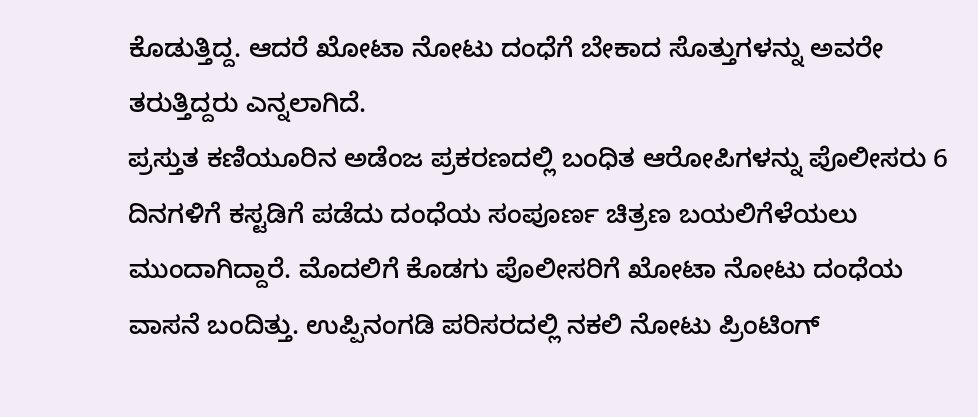ಕೊಡುತ್ತಿದ್ದ. ಆದರೆ ಖೋಟಾ ನೋಟು ದಂಧೆಗೆ ಬೇಕಾದ ಸೊತ್ತುಗಳನ್ನು ಅವರೇ ತರುತ್ತಿದ್ದರು ಎನ್ನಲಾಗಿದೆ.
ಪ್ರಸ್ತುತ ಕಣಿಯೂರಿನ ಅಡೆಂಜ ಪ್ರಕರಣದಲ್ಲಿ ಬಂಧಿತ ಆರೋಪಿಗಳನ್ನು ಪೊಲೀಸರು 6 ದಿನಗಳಿಗೆ ಕಸ್ಟಡಿಗೆ ಪಡೆದು ದಂಧೆಯ ಸಂಪೂರ್ಣ ಚಿತ್ರಣ ಬಯಲಿಗೆಳೆಯಲು ಮುಂದಾಗಿದ್ದಾರೆ. ಮೊದಲಿಗೆ ಕೊಡಗು ಪೊಲೀಸರಿಗೆ ಖೋಟಾ ನೋಟು ದಂಧೆಯ ವಾಸನೆ ಬಂದಿತ್ತು. ಉಪ್ಪಿನಂಗಡಿ ಪರಿಸರದಲ್ಲಿ ನಕಲಿ ನೋಟು ಪ್ರಿಂಟಿಂಗ್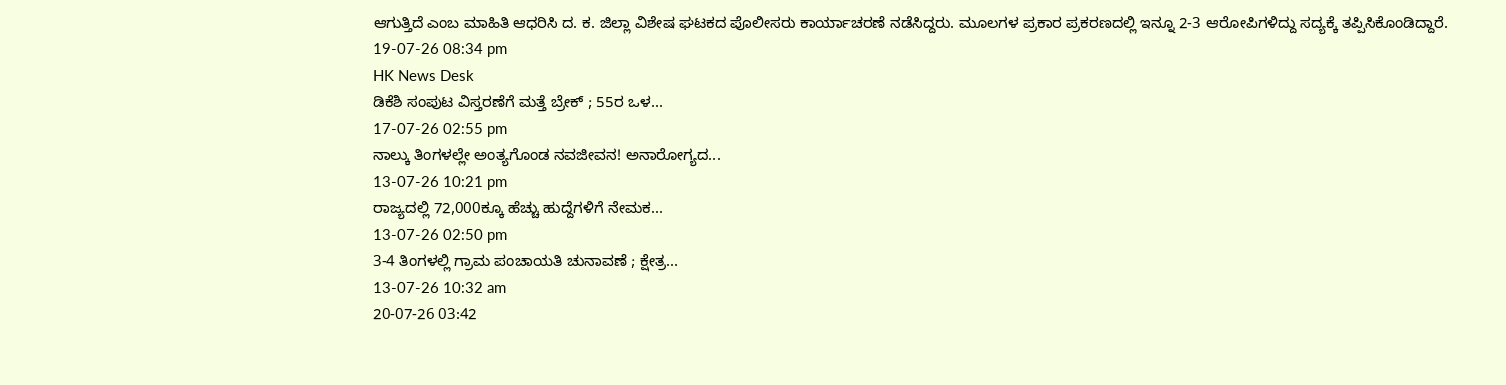ಆಗುತ್ತಿದೆ ಎಂಬ ಮಾಹಿತಿ ಆಧರಿಸಿ ದ. ಕ. ಜಿಲ್ಲಾ ವಿಶೇಷ ಘಟಕದ ಪೊಲೀಸರು ಕಾರ್ಯಾಚರಣೆ ನಡೆಸಿದ್ದರು. ಮೂಲಗಳ ಪ್ರಕಾರ ಪ್ರಕರಣದಲ್ಲಿ ಇನ್ನೂ 2-3 ಆರೋಪಿಗಳಿದ್ದು ಸದ್ಯಕ್ಕೆ ತಪ್ಪಿಸಿಕೊಂಡಿದ್ದಾರೆ.
19-07-26 08:34 pm
HK News Desk
ಡಿಕೆಶಿ ಸಂಪುಟ ವಿಸ್ತರಣೆಗೆ ಮತ್ತೆ ಬ್ರೇಕ್ ; 55ರ ಒಳ...
17-07-26 02:55 pm
ನಾಲ್ಕು ತಿಂಗಳಲ್ಲೇ ಅಂತ್ಯಗೊಂಡ ನವಜೀವನ! ಅನಾರೋಗ್ಯದ...
13-07-26 10:21 pm
ರಾಜ್ಯದಲ್ಲಿ 72,000ಕ್ಕೂ ಹೆಚ್ಚು ಹುದ್ದೆಗಳಿಗೆ ನೇಮಕ...
13-07-26 02:50 pm
3-4 ತಿಂಗಳಲ್ಲಿ ಗ್ರಾಮ ಪಂಚಾಯತಿ ಚುನಾವಣೆ ; ಕ್ಷೇತ್ರ...
13-07-26 10:32 am
20-07-26 03:42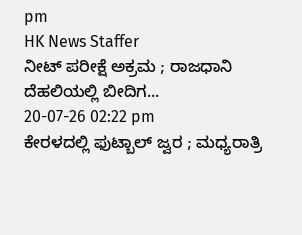pm
HK News Staffer
ನೀಟ್ ಪರೀಕ್ಷೆ ಅಕ್ರಮ ; ರಾಜಧಾನಿ ದೆಹಲಿಯಲ್ಲಿ ಬೀದಿಗ...
20-07-26 02:22 pm
ಕೇರಳದಲ್ಲಿ ಫುಟ್ಬಾಲ್ ಜ್ವರ ; ಮಧ್ಯರಾತ್ರಿ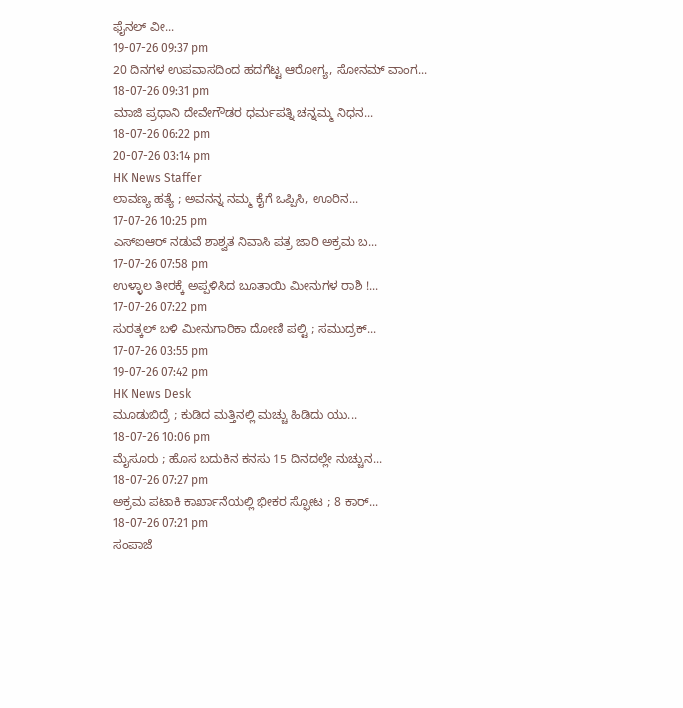ಫೈನಲ್ ವೀ...
19-07-26 09:37 pm
20 ದಿನಗಳ ಉಪವಾಸದಿಂದ ಹದಗೆಟ್ಟ ಆರೋಗ್ಯ, ಸೋನಮ್ ವಾಂಗ...
18-07-26 09:31 pm
ಮಾಜಿ ಪ್ರಧಾನಿ ದೇವೇಗೌಡರ ಧರ್ಮಪತ್ನಿ ಚನ್ನಮ್ಮ ನಿಧನ...
18-07-26 06:22 pm
20-07-26 03:14 pm
HK News Staffer
ಲಾವಣ್ಯ ಹತ್ಯೆ ; ಅವನನ್ನ ನಮ್ಮ ಕೈಗೆ ಒಪ್ಪಿಸಿ, ಊರಿನ...
17-07-26 10:25 pm
ಎಸ್ಐಆರ್ ನಡುವೆ ಶಾಶ್ವತ ನಿವಾಸಿ ಪತ್ರ ಜಾರಿ ಅಕ್ರಮ ಬ...
17-07-26 07:58 pm
ಉಳ್ಳಾಲ ತೀರಕ್ಕೆ ಅಪ್ಪಳಿಸಿದ ಬೂತಾಯಿ ಮೀನುಗಳ ರಾಶಿ !...
17-07-26 07:22 pm
ಸುರತ್ಕಲ್ ಬಳಿ ಮೀನುಗಾರಿಕಾ ದೋಣಿ ಪಲ್ಟಿ ; ಸಮುದ್ರಕ್...
17-07-26 03:55 pm
19-07-26 07:42 pm
HK News Desk
ಮೂಡುಬಿದ್ರೆ ; ಕುಡಿದ ಮತ್ತಿನಲ್ಲಿ ಮಚ್ಚು ಹಿಡಿದು ಯು...
18-07-26 10:06 pm
ಮೈಸೂರು ; ಹೊಸ ಬದುಕಿನ ಕನಸು 15 ದಿನದಲ್ಲೇ ನುಚ್ಚುನ...
18-07-26 07:27 pm
ಅಕ್ರಮ ಪಟಾಕಿ ಕಾರ್ಖಾನೆಯಲ್ಲಿ ಭೀಕರ ಸ್ಫೋಟ ; 8 ಕಾರ್...
18-07-26 07:21 pm
ಸಂಪಾಜೆ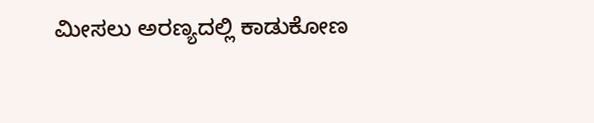ಮೀಸಲು ಅರಣ್ಯದಲ್ಲಿ ಕಾಡುಕೋಣ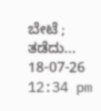ಬೇಟೆ ; ತಡೆದು...
18-07-26 12:34 pm